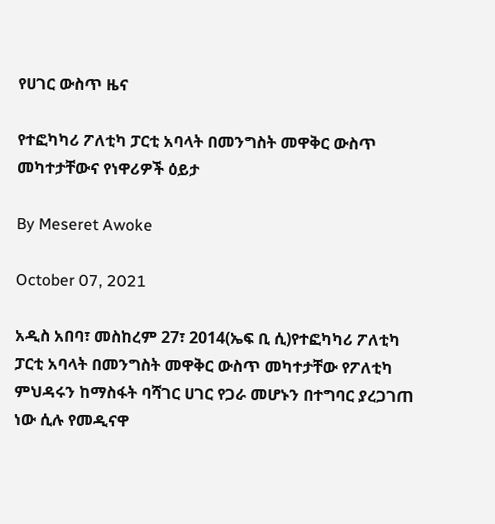የሀገር ውስጥ ዜና

የተፎካካሪ ፖለቲካ ፓርቲ አባላት በመንግስት መዋቅር ውስጥ መካተታቸውና የነዋሪዎች ዕይታ

By Meseret Awoke

October 07, 2021

አዲስ አበባ፣ መስከረም 27፣ 2014(ኤፍ ቢ ሲ)የተፎካካሪ ፖለቲካ ፓርቲ አባላት በመንግስት መዋቅር ውስጥ መካተታቸው የፖለቲካ ምህዳሩን ከማስፋት ባሻገር ሀገር የጋራ መሆኑን በተግባር ያረጋገጠ ነው ሲሉ የመዲናዋ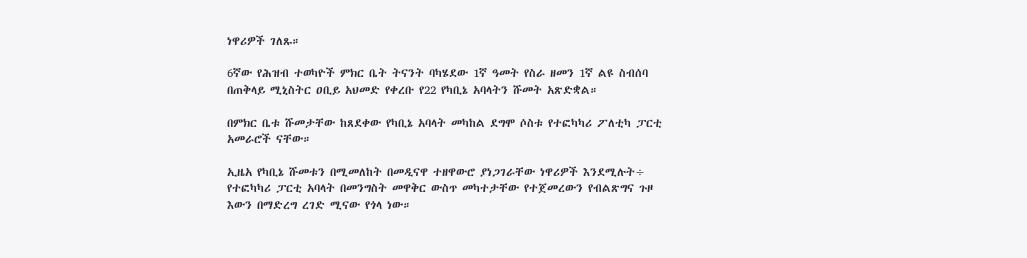ነዋሪዎች ገለጹ።

6ኛው የሕዝብ ተወካዮች ምክር ቤት ትናንት ባካሄደው 1ኛ ዓመት የስራ ዘመን 1ኛ ልዩ ስብሰባ በጠቅላይ ሚኒስትር ዐቢይ አህመድ የቀረቡ የ22 የካቢኔ አባላትን ሹመት አጽድቋል።

በምክር ቤቱ ሹመታቸው ከጸደቀው የካቢኔ አባላት መካከል ደግሞ ሶስቱ የተፎካካሪ ፖለቲካ ፓርቲ አመራሮች ናቸው።

ኢዜአ የካቢኔ ሹመቱን በሚመለከት በመዲናዋ ተዘዋውሮ ያነጋገራቸው ነዋሪዎች እንደሚሉት÷ የተፎካካሪ ፓርቲ አባላት በመንግስት መዋቅር ውስጥ መካተታቸው የተጀመረውን የብልጽግና ጉዞ እውን በማድረግ ረገድ ሚናው የጎላ ነው።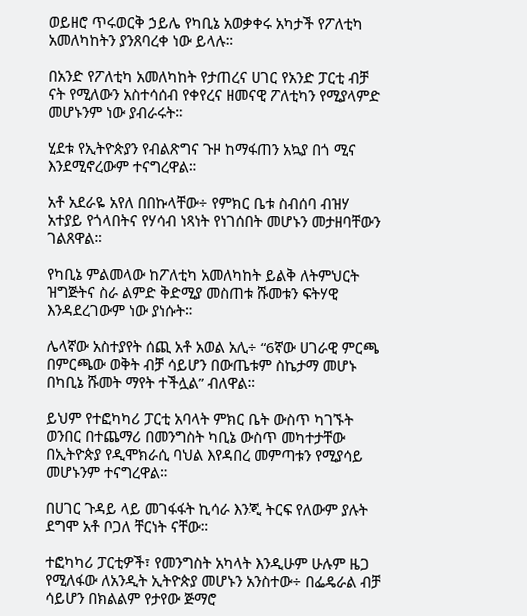ወይዘሮ ጥሩወርቅ ኃይሌ የካቢኔ አወቃቀሩ አካታች የፖለቲካ አመለካከትን ያንጸባረቀ ነው ይላሉ።

በአንድ የፖለቲካ አመለካከት የታጠረና ሀገር የአንድ ፓርቲ ብቻ ናት የሚለውን አስተሳሰብ የቀየረና ዘመናዊ ፖለቲካን የሚያላምድ መሆኑንም ነው ያብራሩት።

ሂደቱ የኢትዮጵያን የብልጽግና ጉዞ ከማፋጠን አኳያ በጎ ሚና እንደሚኖረውም ተናግረዋል።

አቶ አደራዬ አየለ በበኩላቸው÷ የምክር ቤቱ ስብሰባ ብዝሃ አተያይ የጎላበትና የሃሳብ ነጻነት የነገሰበት መሆኑን መታዘባቸውን ገልጸዋል።

የካቢኔ ምልመላው ከፖለቲካ አመለካከት ይልቅ ለትምህርት ዝግጅትና ስራ ልምድ ቅድሚያ መስጠቱ ሹመቱን ፍትሃዊ እንዳደረገውም ነው ያነሱት።

ሌላኛው አስተያየት ሰጪ አቶ አወል አሊ÷ “6ኛው ሀገራዊ ምርጫ በምርጫው ወቅት ብቻ ሳይሆን በውጤቱም ስኬታማ መሆኑ በካቢኔ ሹመት ማየት ተችሏል” ብለዋል።

ይህም የተፎካካሪ ፓርቲ አባላት ምክር ቤት ውስጥ ካገኙት ወንበር በተጨማሪ በመንግስት ካቢኔ ውስጥ መካተታቸው በኢትዮጵያ የዲሞክራሲ ባህል እየዳበረ መምጣቱን የሚያሳይ መሆኑንም ተናግረዋል።

በሀገር ጉዳይ ላይ መገፋፋት ኪሳራ እንጂ ትርፍ የለውም ያሉት ደግሞ አቶ ቦጋለ ቸርነት ናቸው።

ተፎካካሪ ፓርቲዎች፣ የመንግስት አካላት እንዲሁም ሁሉም ዜጋ የሚለፋው ለአንዲት ኢትዮጵያ መሆኑን አንስተው÷ በፌዴራል ብቻ ሳይሆን በክልልም የታየው ጅማሮ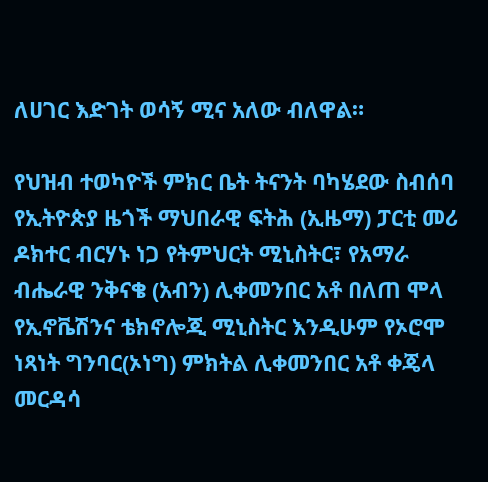ለሀገር እድገት ወሳኝ ሚና አለው ብለዋል።

የህዝብ ተወካዮች ምክር ቤት ትናንት ባካሄደው ስብሰባ የኢትዮጵያ ዜጎች ማህበራዊ ፍትሕ (ኢዜማ) ፓርቲ መሪ ዶክተር ብርሃኑ ነጋ የትምህርት ሚኒስትር፣ የአማራ ብሔራዊ ንቅናቄ (አብን) ሊቀመንበር አቶ በለጠ ሞላ የኢኖቬሽንና ቴክኖሎጂ ሚኒስትር እንዲሁም የኦሮሞ ነጻነት ግንባር(ኦነግ) ምክትል ሊቀመንበር አቶ ቀጄላ መርዳሳ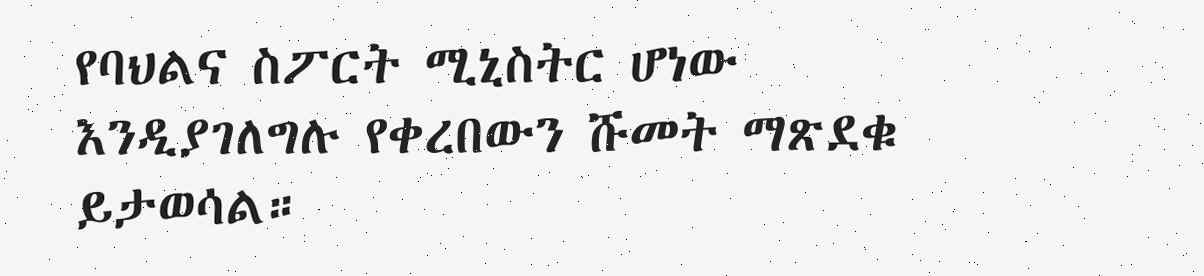የባህልና ስፖርት ሚኒስትር ሆነው እንዲያገለግሉ የቀረበውን ሹመት ማጽደቁ ይታወሳል።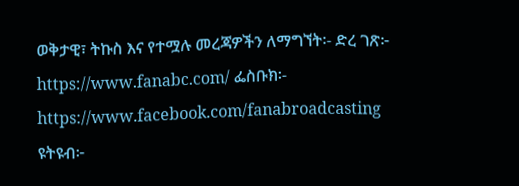ወቅታዊ፣ ትኩስ እና የተሟሉ መረጃዎችን ለማግኘት፡- ድረ ገጽ፦ https://www.fanabc.com/ ፌስቡክ፡- https://www.facebook.com/fanabroadcasting ዩትዩብ፦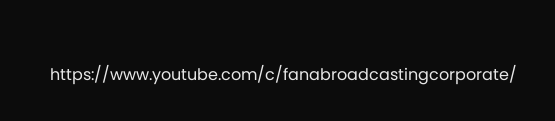https://www.youtube.com/c/fanabroadcastingcorporate/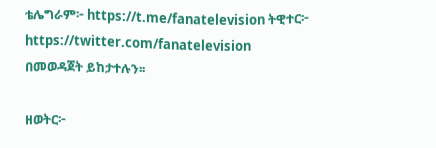ቴሌግራም፦ https://t.me/fanatelevision ትዊተር፦ https://twitter.com/fanatelevision በመወዳጀት ይከታተሉን፡፡

ዘወትር፦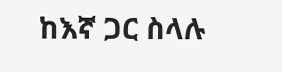ከእኛ ጋር ስላሉ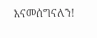እናመሰግናለን!